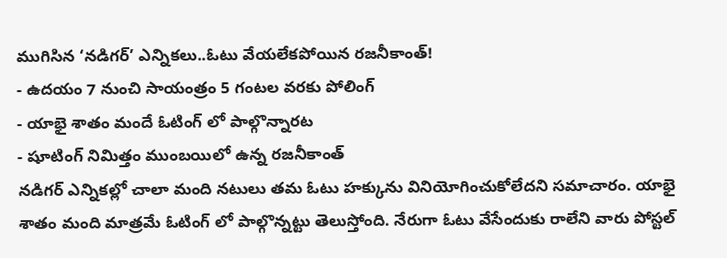ముగిసిన ‘నడిగర్’ ఎన్నికలు..ఓటు వేయలేకపోయిన రజనీకాంత్!
- ఉదయం 7 నుంచి సాయంత్రం 5 గంటల వరకు పోలింగ్
- యాభై శాతం మందే ఓటింగ్ లో పాల్గొన్నారట
- షూటింగ్ నిమిత్తం ముంబయిలో ఉన్న రజనీకాంత్
నడిగర్ ఎన్నికల్లో చాలా మంది నటులు తమ ఓటు హక్కును వినియోగించుకోలేదని సమాచారం. యాభై శాతం మంది మాత్రమే ఓటింగ్ లో పాల్గొన్నట్టు తెలుస్తోంది. నేరుగా ఓటు వేసేందుకు రాలేని వారు పోస్టల్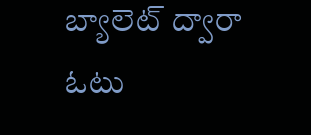బ్యాలెట్ ద్వారా ఓటు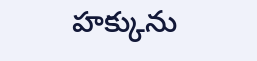హక్కును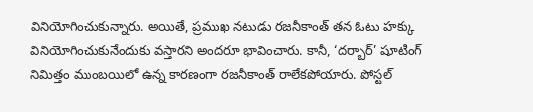వినియోగించుకున్నారు. అయితే, ప్రముఖ నటుడు రజనీకాంత్ తన ఓటు హక్కు వినియోగించుకునేందుకు వస్తారని అందరూ భావించారు. కానీ, ‘దర్బార్’ షూటింగ్ నిమిత్తం ముంబయిలో ఉన్న కారణంగా రజనీకాంత్ రాలేకపోయారు. పోస్టల్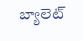బ్యాలెట్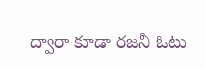ద్వారా కూడా రజనీ ఓటు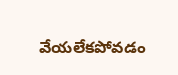వేయలేకపోవడం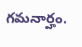గమనార్హం.